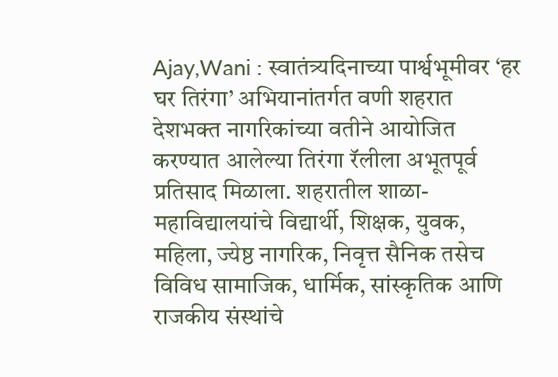Ajay,Wani : स्वातंत्र्यदिनाच्या पार्श्वभूमीवर ‘हर घर तिरंगा’ अभियानांतर्गत वणी शहरात देशभक्त नागरिकांच्या वतीने आयोजित करण्यात आलेल्या तिरंगा रॅलीला अभूतपूर्व प्रतिसाद मिळाला. शहरातील शाळा-महाविद्यालयांचे विद्यार्थी, शिक्षक, युवक, महिला, ज्येष्ठ नागरिक, निवृत्त सैनिक तसेच विविध सामाजिक, धार्मिक, सांस्कृतिक आणि राजकीय संस्थांचे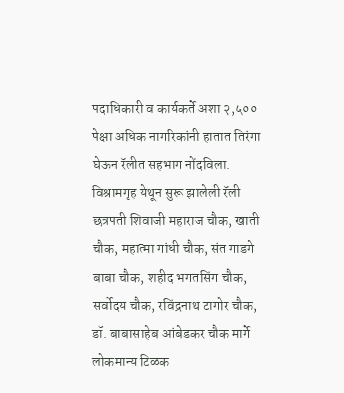पदाधिकारी व कार्यकर्ते अशा २,५०० पेक्षा अधिक नागरिकांनी हातात तिरंगा घेऊन रॅलीत सहभाग नोंदविला.
विश्रामगृह येथून सुरू झालेली रॅली छत्रपती शिवाजी महाराज चौक, खाती चौक, महात्मा गांधी चौक, संत गाडगे बाबा चौक, शहीद भगतसिंग चौक, सर्वोदय चौक, रविंद्रनाथ टागोर चौक, डॉ. बाबासाहेब आंबेडकर चौक मार्गे लोकमान्य टिळक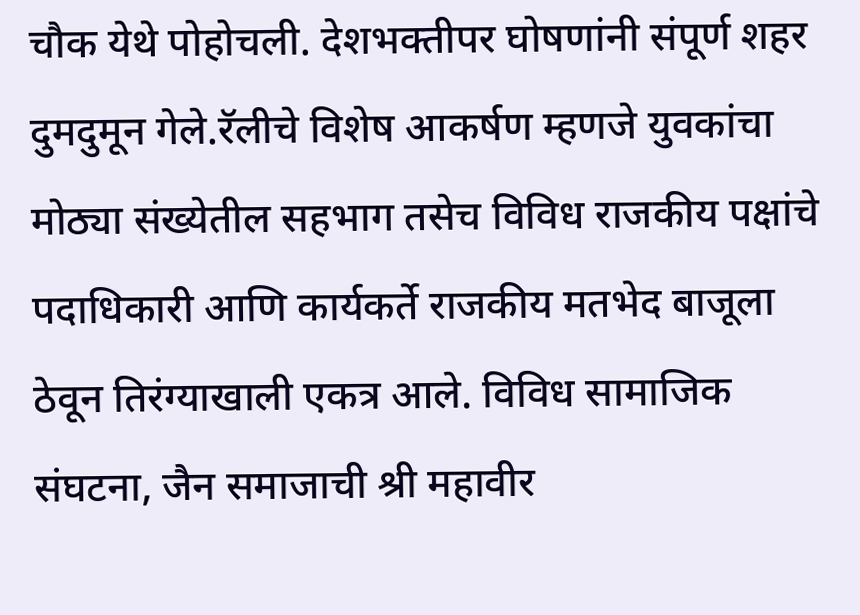चौक येथे पोहोचली. देशभक्तीपर घोषणांनी संपूर्ण शहर दुमदुमून गेले.रॅलीचे विशेष आकर्षण म्हणजे युवकांचा मोठ्या संख्येतील सहभाग तसेच विविध राजकीय पक्षांचे पदाधिकारी आणि कार्यकर्ते राजकीय मतभेद बाजूला ठेवून तिरंग्याखाली एकत्र आले. विविध सामाजिक संघटना, जैन समाजाची श्री महावीर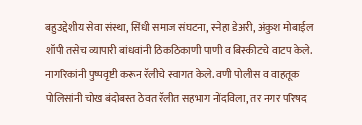बहुउद्देशीय सेवा संस्था, सिंधी समाज संघटना, स्नेहा डेअरी, अंकुश मोबाईल शॉपी तसेच व्यापारी बांधवांनी ठिकठिकाणी पाणी व बिस्कीटचे वाटप केले. नागरिकांनी पुष्पवृष्टी करून रॅलीचे स्वागत केले. वणी पोलीस व वाहतूक पोलिसांनी चोख बंदोबस्त ठेवत रॅलीत सहभाग नोंदविला, तर नगर परिषद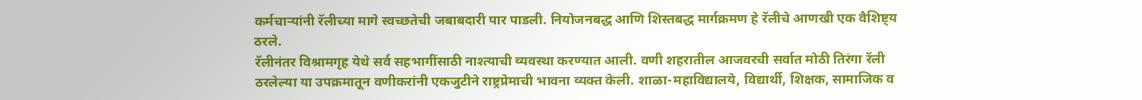कर्मचाऱ्यांनी रॅलीच्या मागे स्वच्छतेची जबाबदारी पार पाडली. नियोजनबद्ध आणि शिस्तबद्ध मार्गक्रमण हे रॅलीचे आणखी एक वैशिष्ट्य ठरले.
रॅलीनंतर विश्रामगृह येथे सर्व सहभागींसाठी नाश्त्याची व्यवस्था करण्यात आली. वणी शहरातील आजवरची सर्वात मोठी तिरंगा रॅली ठरलेल्या या उपक्रमातून वणीकरांनी एकजुटीने राष्ट्रप्रेमाची भावना व्यक्त केली. शाळा-महाविद्यालये, विद्यार्थी, शिक्षक, सामाजिक व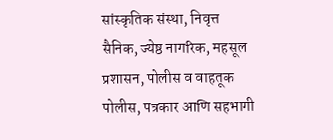सांस्कृतिक संस्था, निवृत्त सैनिक, ज्येष्ठ नागरिक, महसूल प्रशासन, पोलीस व वाहतूक पोलीस, पत्रकार आणि सहभागी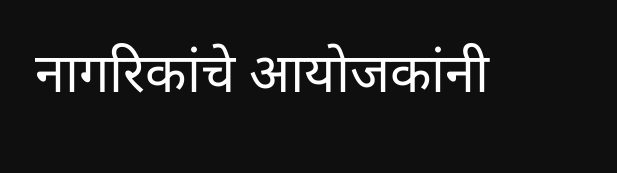नागरिकांचे आयोजकांनी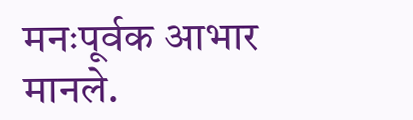मनःपूर्वक आभार मानले.